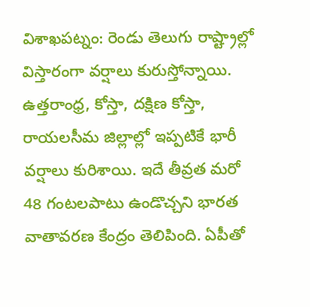విశాఖపట్నం: రెండు తెలుగు రాష్ట్రాల్లో విస్తారంగా వర్షాలు కురుస్తోన్నాయి. ఉత్తరాంధ్ర, కోస్తా, దక్షిణ కోస్తా, రాయలసీమ జిల్లాల్లో ఇప్పటికే భారీ వర్షాలు కురిశాయి. ఇదే తీవ్రత మరో 48 గంటలపాటు ఉండొచ్చని భారత వాతావరణ కేంద్రం తెలిపింది. ఏపీతో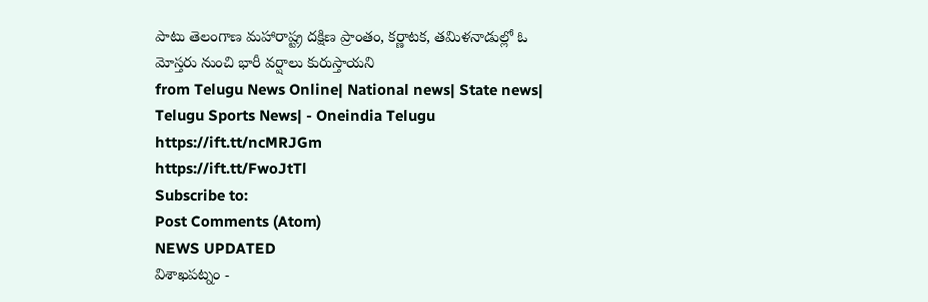పాటు తెలంగాణ మహారాష్ట్ర దక్షిణ ప్రాంతం, కర్ణాటక, తమిళనాడుల్లో ఓ మోస్తరు నుంచి భారీ వర్షాలు కురుస్తాయని
from Telugu News Online| National news| State news| Telugu Sports News| - Oneindia Telugu https://ift.tt/ncMRJGm
https://ift.tt/FwoJtTl
Subscribe to:
Post Comments (Atom)
NEWS UPDATED
విశాఖపట్నం -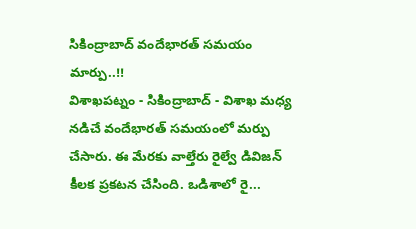సికింద్రాబాద్ వందేభారత్ సమయం మార్పు..!!
విశాఖపట్నం - సికింద్రాబాద్ - విశాఖ మధ్య నడిచే వందేభారత్ సమయంలో మర్పు చేసారు. ఈ మేరకు వాల్తేరు రైల్వే డివిజన్ కీలక ప్రకటన చేసింది. ఒడిశాలో రై...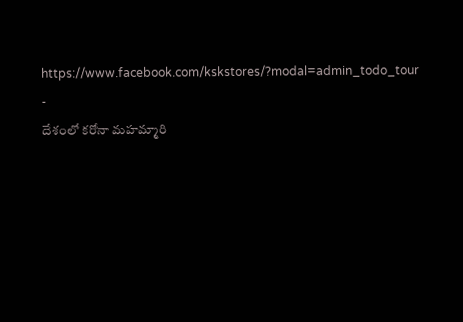https://www.facebook.com/kskstores/?modal=admin_todo_tour
-
దేశంలో కరోనా మహమ్మారి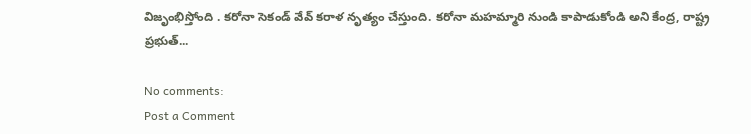విజృంభిస్తోంది . కరోనా సెకండ్ వేవ్ కరాళ నృత్యం చేస్తుంది. కరోనా మహమ్మారి నుండి కాపాడుకోండి అని కేంద్ర, రాష్ట్ర ప్రభుత్...

No comments:
Post a Comment